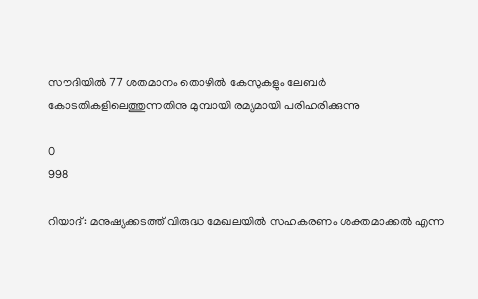സൗദിയില്‍ 77 ശതമാനം തൊഴില്‍ കേസുകളും ലേബര്‍ കോടതികളിലെത്തുന്നതിനു മുമ്പായി രമ്യമായി പരിഹരിക്കുന്നു

0
998

റിയാദ്: മനുഷ്യക്കടത്ത് വിരുദ്ധ മേഖലയില്‍ സഹകരണം ശക്തമാക്കല്‍ എന്ന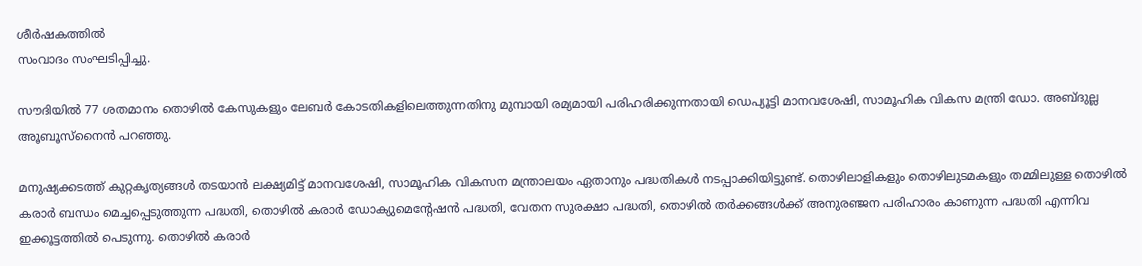ശീര്‍ഷകത്തില്‍
സംവാദം സംഘടിപ്പിച്ചു.

സൗദിയില്‍ 77 ശതമാനം തൊഴില്‍ കേസുകളും ലേബര്‍ കോടതികളിലെത്തുന്നതിനു മുമ്പായി രമ്യമായി പരിഹരിക്കുന്നതായി ഡെപ്യൂട്ടി മാനവശേഷി, സാമൂഹിക വികസ മന്ത്രി ഡോ. അബ്ദുല്ല അൂബൂസ്‌നൈന്‍ പറഞ്ഞു.

മനുഷ്യക്കടത്ത് കുറ്റകൃത്യങ്ങള്‍ തടയാന്‍ ലക്ഷ്യമിട്ട് മാനവശേഷി, സാമൂഹിക വികസന മന്ത്രാലയം ഏതാനും പദ്ധതികള്‍ നടപ്പാക്കിയിട്ടുണ്ട്. തൊഴിലാളികളും തൊഴിലുടമകളും തമ്മിലുള്ള തൊഴില്‍ കരാര്‍ ബന്ധം മെച്ചപ്പെടുത്തുന്ന പദ്ധതി, തൊഴില്‍ കരാര്‍ ഡോക്യുമെന്റേഷന്‍ പദ്ധതി, വേതന സുരക്ഷാ പദ്ധതി, തൊഴില്‍ തര്‍ക്കങ്ങള്‍ക്ക് അനുരഞ്ജന പരിഹാരം കാണുന്ന പദ്ധതി എന്നിവ ഇക്കൂട്ടത്തില്‍ പെടുന്നു. തൊഴില്‍ കരാര്‍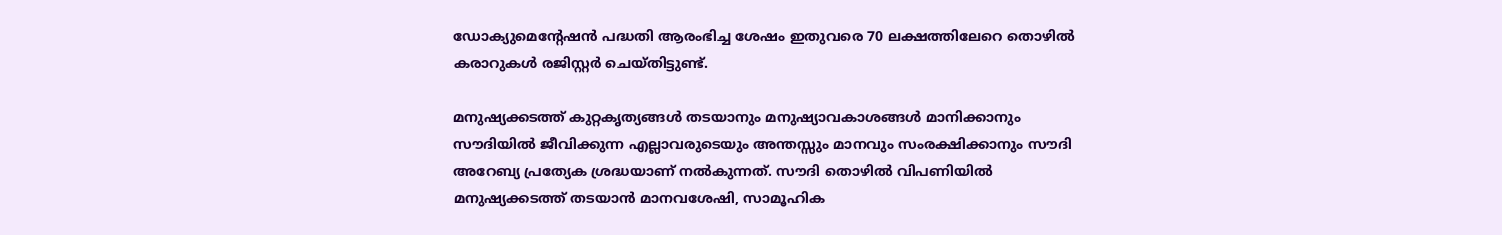ഡോക്യുമെന്റേഷന്‍ പദ്ധതി ആരംഭിച്ച ശേഷം ഇതുവരെ 70 ലക്ഷത്തിലേറെ തൊഴില്‍ കരാറുകള്‍ രജിസ്റ്റര്‍ ചെയ്തിട്ടുണ്ട്.

മനുഷ്യക്കടത്ത് കുറ്റകൃത്യങ്ങള്‍ തടയാനും മനുഷ്യാവകാശങ്ങള്‍ മാനിക്കാനും സൗദിയില്‍ ജീവിക്കുന്ന എല്ലാവരുടെയും അന്തസ്സും മാനവും സംരക്ഷിക്കാനും സൗദി അറേബ്യ പ്രത്യേക ശ്രദ്ധയാണ് നല്‍കുന്നത്. സൗദി തൊഴില്‍ വിപണിയില്‍ മനുഷ്യക്കടത്ത് തടയാന്‍ മാനവശേഷി, സാമൂഹിക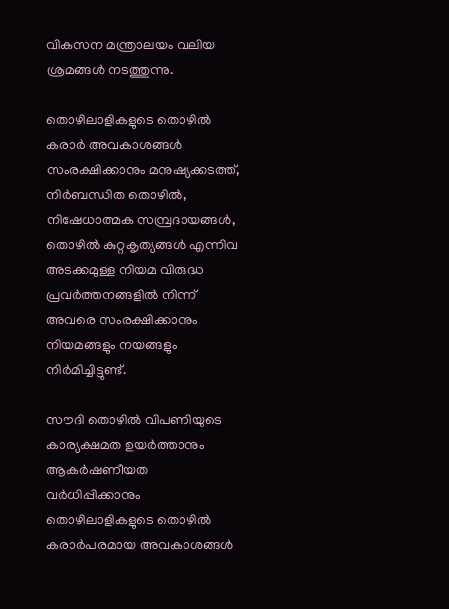വികസന മന്ത്രാലയം വലിയ ശ്രമങ്ങള്‍ നടത്തുന്നു.

തൊഴിലാളികളുടെ തൊഴില്‍ കരാര്‍ അവകാശങ്ങള്‍ സംരക്ഷിക്കാനും മനുഷ്യക്കടത്ത്, നിര്‍ബന്ധിത തൊഴില്‍, നിഷേധാത്മക സമ്പ്രദായങ്ങള്‍, തൊഴില്‍ കുറ്റകൃത്യങ്ങള്‍ എന്നിവ അടക്കമുള്ള നിയമ വിരുദ്ധ പ്രവര്‍ത്തനങ്ങളില്‍ നിന്ന് അവരെ സംരക്ഷിക്കാനും നിയമങ്ങളും നയങ്ങളും നിര്‍മിച്ചിട്ടുണ്ട്.

സൗദി തൊഴില്‍ വിപണിയുടെ കാര്യക്ഷമത ഉയര്‍ത്താനും ആകര്‍ഷണീയത വര്‍ധിപ്പിക്കാനും തൊഴിലാളികളുടെ തൊഴില്‍ കരാര്‍പരമായ അവകാശങ്ങള്‍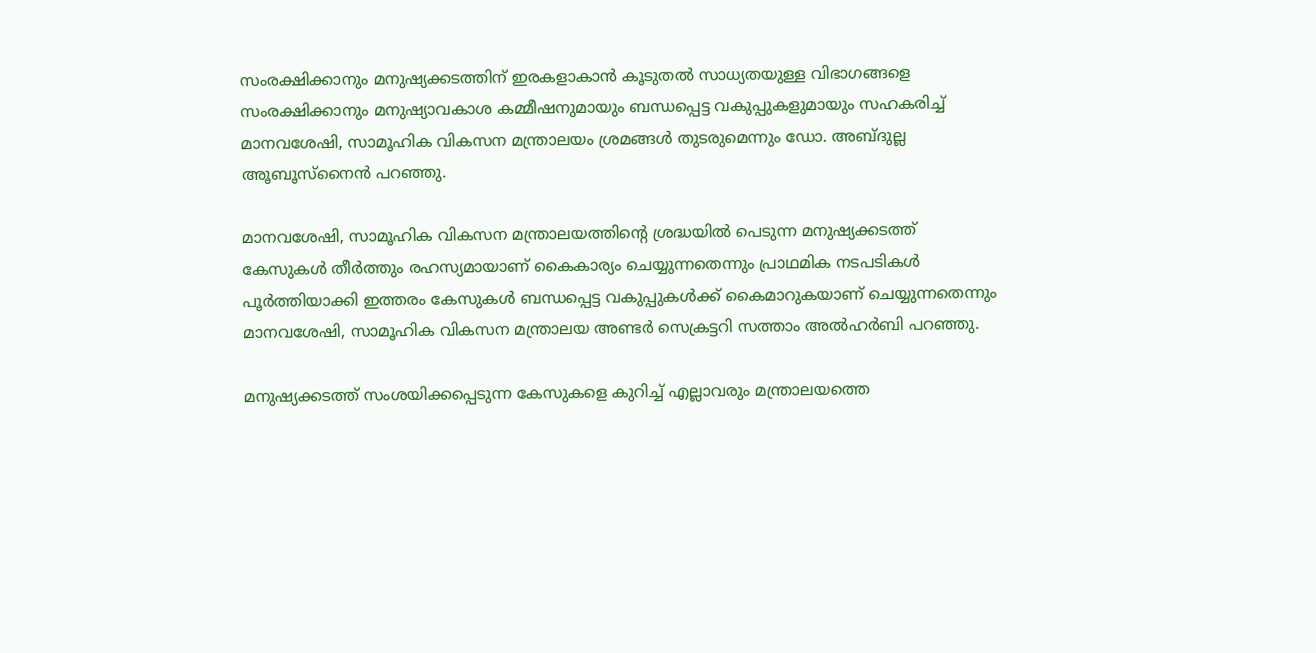സംരക്ഷിക്കാനും മനുഷ്യക്കടത്തിന് ഇരകളാകാന്‍ കൂടുതല്‍ സാധ്യതയുള്ള വിഭാഗങ്ങളെ സംരക്ഷിക്കാനും മനുഷ്യാവകാശ കമ്മീഷനുമായും ബന്ധപ്പെട്ട വകുപ്പുകളുമായും സഹകരിച്ച് മാനവശേഷി, സാമൂഹിക വികസന മന്ത്രാലയം ശ്രമങ്ങള്‍ തുടരുമെന്നും ഡോ. അബ്ദുല്ല അൂബൂസ്‌നൈന്‍ പറഞ്ഞു.

മാനവശേഷി, സാമൂഹിക വികസന മന്ത്രാലയത്തിന്റെ ശ്രദ്ധയില്‍ പെടുന്ന മനുഷ്യക്കടത്ത് കേസുകള്‍ തീര്‍ത്തും രഹസ്യമായാണ് കൈകാര്യം ചെയ്യുന്നതെന്നും പ്രാഥമിക നടപടികള്‍ പൂര്‍ത്തിയാക്കി ഇത്തരം കേസുകള്‍ ബന്ധപ്പെട്ട വകുപ്പുകള്‍ക്ക് കൈമാറുകയാണ് ചെയ്യുന്നതെന്നും മാനവശേഷി, സാമൂഹിക വികസന മന്ത്രാലയ അണ്ടര്‍ സെക്രട്ടറി സത്താം അല്‍ഹര്‍ബി പറഞ്ഞു.

മനുഷ്യക്കടത്ത് സംശയിക്കപ്പെടുന്ന കേസുകളെ കുറിച്ച് എല്ലാവരും മന്ത്രാലയത്തെ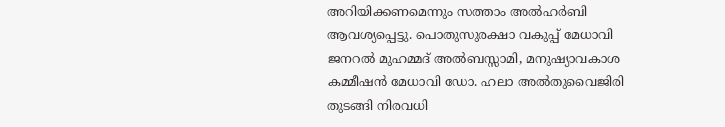അറിയിക്കണമെന്നും സത്താം അല്‍ഹര്‍ബി ആവശ്യപ്പെട്ടു. പൊതുസുരക്ഷാ വകുപ്പ് മേധാവി ജനറല്‍ മുഹമ്മദ് അല്‍ബസ്സാമി, മനുഷ്യാവകാശ കമ്മീഷന്‍ മേധാവി ഡോ. ഹലാ അല്‍തുവൈജിരി തുടങ്ങി നിരവധി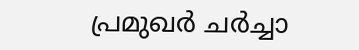പ്രമുഖര്‍ ചര്‍ച്ചാ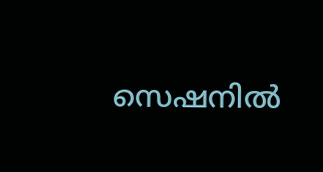സെഷനില്‍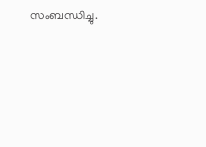സംബന്ധിച്ചു.